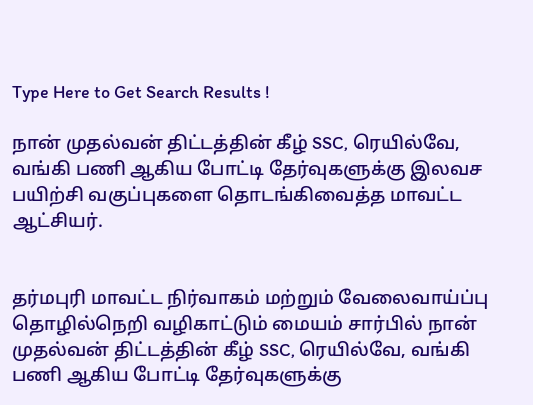Type Here to Get Search Results !

நான் முதல்வன் திட்டத்தின் கீழ் SSC, ரெயில்வே, வங்கி பணி ஆகிய போட்டி தேர்வுகளுக்கு இலவச பயிற்சி வகுப்புகளை தொடங்கிவைத்த மாவட்ட ஆட்சியர்.


தர்மபுரி மாவட்ட நிர்வாகம் மற்றும் வேலைவாய்ப்பு தொழில்நெறி வழிகாட்டும் மையம் சார்பில் நான் முதல்வன் திட்டத்தின் கீழ் SSC, ரெயில்வே, வங்கி பணி ஆகிய போட்டி தேர்வுகளுக்கு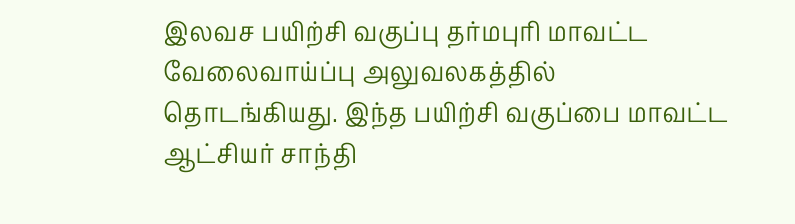இலவச பயிற்சி வகுப்பு தர்மபுரி மாவட்ட வேலைவாய்ப்பு அலுவலகத்தில் தொடங்கியது. இந்த பயிற்சி வகுப்பை மாவட்ட ஆட்சியர் சாந்தி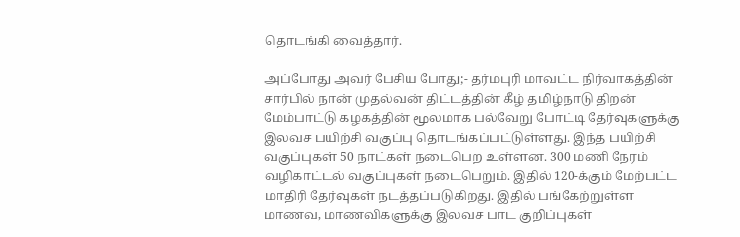தொடங்கி வைத்தார்.

அப்போது அவர் பேசிய போது;- தர்மபுரி மாவட்ட நிர்வாகத்தின் சார்பில் நான் முதல்வன் திட்டத்தின் கீழ் தமிழ்நாடு திறன் மேம்பாட்டு கழகத்தின் மூலமாக பல்வேறு போட்டி தேர்வுகளுக்கு இலவச பயிற்சி வகுப்பு தொடங்கப்பட்டுள்ளது. இந்த பயிற்சி வகுப்புகள் 50 நாட்கள் நடைபெற உள்ளன. 300 மணி நேரம் வழிகாட்டல் வகுப்புகள் நடைபெறும். இதில் 120-க்கும் மேற்பட்ட மாதிரி தேர்வுகள் நடத்தப்படுகிறது. இதில் பங்கேற்றுள்ள மாணவ, மாணவிகளுக்கு இலவச பாட குறிப்புகள்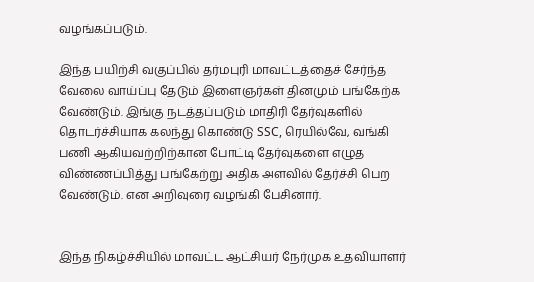வழங்கப்படும்.

இந்த பயிற்சி வகுப்பில் தர்மபுரி மாவட்டத்தைச் சேர்ந்த வேலை வாய்ப்பு தேடும் இளைஞர்கள் தினமும் பங்கேற்க வேண்டும். இங்கு நடத்தப்படும் மாதிரி தேர்வுகளில் தொடர்ச்சியாக கலந்து கொண்டு SSC, ரெயில்வே, வங்கி பணி ஆகியவற்றிற்கான போட்டி தேர்வுகளை எழுத விண்ணப்பித்து பங்கேற்று அதிக அளவில் தேர்ச்சி பெற வேண்டும். என அறிவுரை வழங்கி பேசினார்.


இந்த நிகழ்ச்சியில் மாவட்ட ஆட்சியர் நேர்முக உதவியாளர்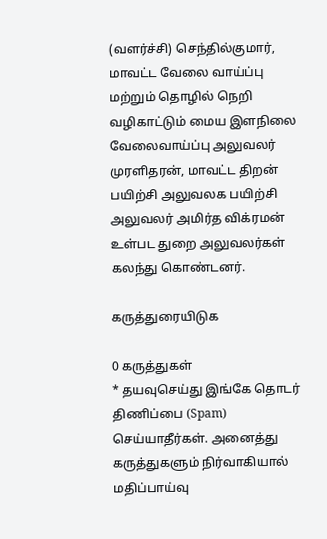(வளர்ச்சி) செந்தில்குமார், மாவட்ட வேலை வாய்ப்பு மற்றும் தொழில் நெறி வழிகாட்டும் மைய இளநிலை வேலைவாய்ப்பு அலுவலர் முரளிதரன், மாவட்ட திறன் பயிற்சி அலுவலக பயிற்சி அலுவலர் அமிர்த விக்ரமன் உள்பட துறை அலுவலர்கள் கலந்து கொண்டனர்.

கருத்துரையிடுக

0 கருத்துகள்
* தயவுசெய்து இங்கே தொடர் திணிப்பை (Spam) செய்யாதீர்கள். அனைத்து கருத்துகளும் நிர்வாகியால் மதிப்பாய்வு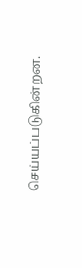செய்யப்படுகின்றன.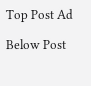Top Post Ad

Below Post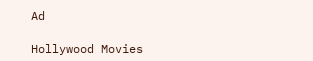Ad

Hollywood Movies